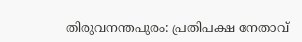തിരുവനന്തപുരം: പ്രതിപക്ഷ നേതാവ്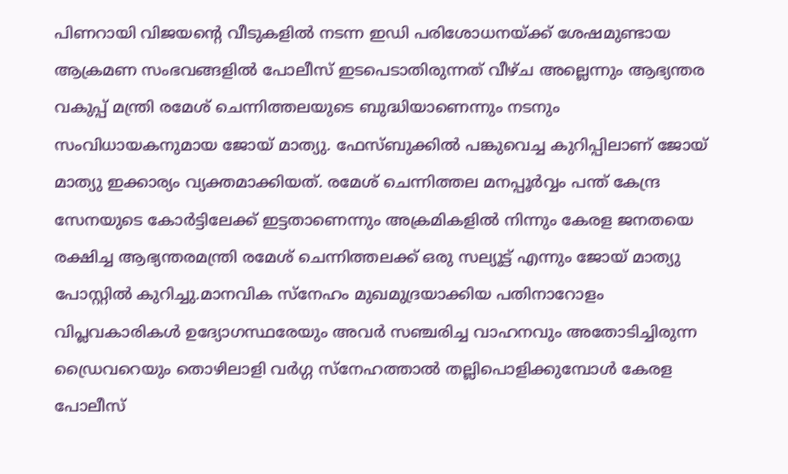പിണറായി വിജയന്റെ വീടുകളിൽ നടന്ന ഇഡി പരിശോധനയ്ക്ക് ശേഷമുണ്ടായ ആക്രമണ സംഭവങ്ങളിൽ പോലീസ് ഇടപെടാതിരുന്നത് വീഴ്ച അല്ലെന്നും ആഭ്യന്തര വകുപ്പ് മന്ത്രി രമേശ് ചെന്നിത്തലയുടെ ബുദ്ധിയാണെന്നും നടനും സംവിധായകനുമായ ജോയ് മാത്യു. ഫേസ്ബുക്കിൽ പങ്കുവെച്ച കുറിപ്പിലാണ് ജോയ് മാത്യു ഇക്കാര്യം വ്യക്തമാക്കിയത്. രമേശ് ചെന്നിത്തല മനപ്പൂർവ്വം പന്ത് കേന്ദ്ര സേനയുടെ കോർട്ടിലേക്ക് ഇട്ടതാണെന്നും അക്രമികളിൽ നിന്നും കേരള ജനതയെ രക്ഷിച്ച ആഭ്യന്തരമന്ത്രി രമേശ് ചെന്നിത്തലക്ക് ഒരു സല്യൂട്ട് എന്നും ജോയ് മാത്യു പോസ്റ്റിൽ കുറിച്ചു.മാനവിക സ്നേഹം മുഖമുദ്രയാക്കിയ പതിനാറോളം വിപ്ലവകാരികൾ ഉദ്യോഗസ്ഥരേയും അവർ സഞ്ചരിച്ച വാഹനവും അതോടിച്ചിരുന്ന ഡ്രൈവറെയും തൊഴിലാളി വർഗ്ഗ സ്നേഹത്താൽ തല്ലിപൊളിക്കുമ്പോൾ കേരള പോലീസ്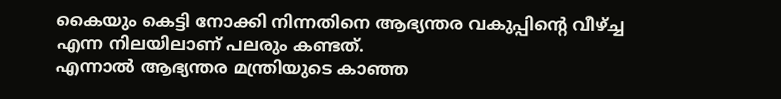കൈയും കെട്ടി നോക്കി നിന്നതിനെ ആഭ്യന്തര വകുപ്പിന്റെ വീഴ്ച്ച എന്ന നിലയിലാണ് പലരും കണ്ടത്.
എന്നാൽ ആഭ്യന്തര മന്ത്രിയുടെ കാഞ്ഞ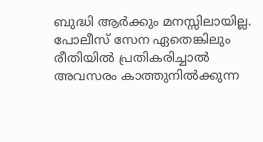ബുദ്ധി ആർക്കും മനസ്സിലായില്ല. പോലീസ് സേന ഏതെങ്കിലും രീതിയിൽ പ്രതികരിച്ചാൽ അവസരം കാത്തുനിൽക്കുന്ന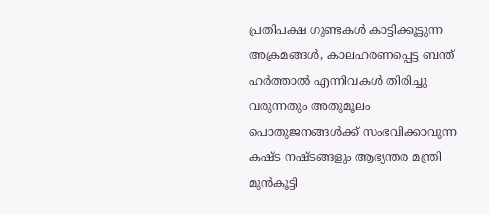പ്രതിപക്ഷ ഗുണ്ടകൾ കാട്ടിക്കൂട്ടുന്ന അക്രമങ്ങൾ, കാലഹരണപ്പെട്ട ബന്ത് ഹർത്താൽ എന്നിവകൾ തിരിച്ചു വരുന്നതും അതുമൂലം പൊതുജനങ്ങൾക്ക് സംഭവിക്കാവുന്ന കഷ്ട നഷ്ടങ്ങളും ആഭ്യന്തര മന്ത്രി മുൻകൂട്ടി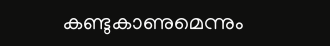കണ്ടുകാണുമെന്നും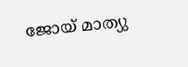ജോയ് മാത്യു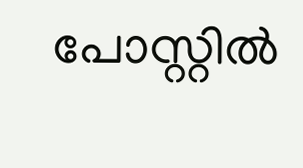പോസ്റ്റിൽ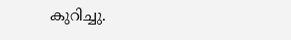കുറിച്ചു.